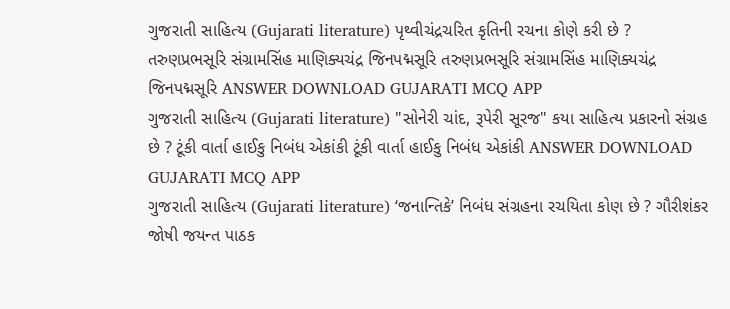ગુજરાતી સાહિત્ય (Gujarati literature) પૃથ્વીચંદ્રચરિત કૃતિની રચના કોણે કરી છે ? તરુણપ્રભસૂરિ સંગ્રામસિંહ માણિક્યચંદ્ર જિનપદ્મસૂરિ તરુણપ્રભસૂરિ સંગ્રામસિંહ માણિક્યચંદ્ર જિનપદ્મસૂરિ ANSWER DOWNLOAD GUJARATI MCQ APP
ગુજરાતી સાહિત્ય (Gujarati literature) "સોનેરી ચાંદ, રૂપેરી સૂરજ" કયા સાહિત્ય પ્રકારનો સંગ્રહ છે ? ટૂંકી વાર્તા હાઈકુ નિબંધ એકાંકી ટૂંકી વાર્તા હાઈકુ નિબંધ એકાંકી ANSWER DOWNLOAD GUJARATI MCQ APP
ગુજરાતી સાહિત્ય (Gujarati literature) ‘જનાન્તિકે’ નિબંધ સંગ્રહના રચયિતા કોણ છે ? ગૌરીશંકર જોષી જયન્ત પાઠક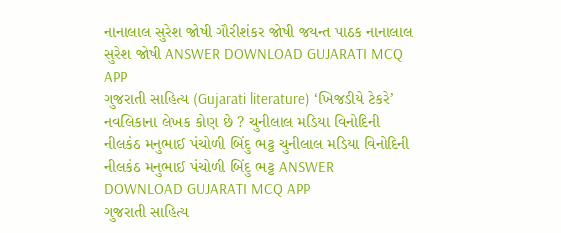નાનાલાલ સુરેશ જોષી ગૌરીશંકર જોષી જયન્ત પાઠક નાનાલાલ સુરેશ જોષી ANSWER DOWNLOAD GUJARATI MCQ APP
ગુજરાતી સાહિત્ય (Gujarati literature) ‘ખિજડીયે ટેકરે’ નવલિકાના લેખક કોણ છે ? ચુનીલાલ મડિયા વિનોદિની નીલકંઠ મનુભાઈ પંચોળી બિંદુ ભટ્ટ ચુનીલાલ મડિયા વિનોદિની નીલકંઠ મનુભાઈ પંચોળી બિંદુ ભટ્ટ ANSWER DOWNLOAD GUJARATI MCQ APP
ગુજરાતી સાહિત્ય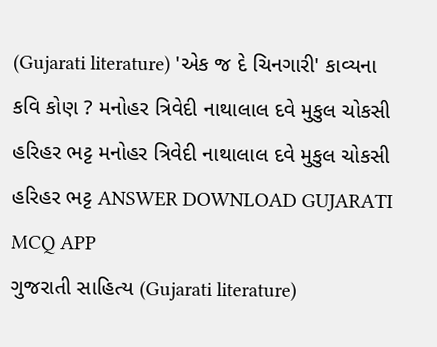(Gujarati literature) 'એક જ દે ચિનગારી' કાવ્યના કવિ કોણ ? મનોહર ત્રિવેદી નાથાલાલ દવે મુકુલ ચોકસી હરિહર ભટ્ટ મનોહર ત્રિવેદી નાથાલાલ દવે મુકુલ ચોકસી હરિહર ભટ્ટ ANSWER DOWNLOAD GUJARATI MCQ APP
ગુજરાતી સાહિત્ય (Gujarati literature)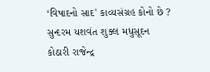‘વિષાદનો સાદ' કાવ્યસંગ્રહ કોનો છે ? સુન્દરમ યશવંત શુક્લ મધુસૂદન કોઠારી રાજેન્દ્ર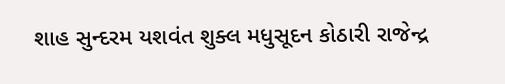શાહ સુન્દરમ યશવંત શુક્લ મધુસૂદન કોઠારી રાજેન્દ્ર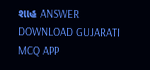શાહ ANSWER DOWNLOAD GUJARATI MCQ APP